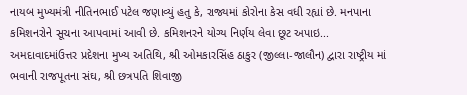નાયબ મુખ્યમંત્રી નીતિનભાઈ પટેલ જણાવ્યું હતુ કે, રાજ્યમાં કોરોના કેસ વધી રહ્યાં છે. મનપાના કમિશનરોને સૂચના આપવામાં આવી છે. કમિશનરને યોગ્ય નિર્ણય લેવા છૂટ અપાઇ...
અમદાવાદમાંઉત્તર પ્રદેશના મુખ્ય અતિથિ, શ્રી ઓમકારસિંહ ઠાકુર (જીલ્લા-જાલૌન) દ્વારા રાષ્ટ્રીય માં ભવાની રાજપૂતના સંઘ, શ્રી છત્રપતિ શિવાજી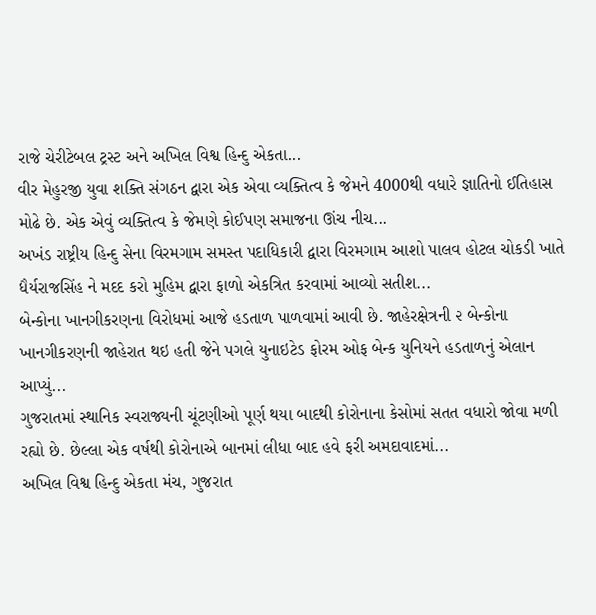રાજે ચેરીટેબલ ટ્રસ્ટ અને અખિલ વિશ્વ હિન્દુ એકતા...
વીર મેહુરજી યુવા શક્તિ સંગઠન દ્વારા એક એવા વ્યક્તિત્વ કે જેમને 4000થી વધારે જ્ઞાતિનો ઈતિહાસ મોઢે છે. એક એવું વ્યક્તિત્વ કે જેમણે કોઈપણ સમાજના ઊંચ નીચ...
અખંડ રાષ્ટ્રીય હિન્દુ સેના વિરમગામ સમસ્ત પદાધિકારી દ્વારા વિરમગામ આશો પાલવ હોટલ ચોકડી ખાતે ધૈર્યરાજસિંહ ને મદદ કરો મુહિમ દ્વારા ફાળો એકત્રિત કરવામાં આવ્યો સતીશ...
બેન્કોના ખાનગીકરણના વિરોધમાં આજે હડતાળ પાળવામાં આવી છે. જાહેરક્ષેત્રની ૨ બેન્કોના ખાનગીકરણની જાહેરાત થઇ હતી જેને પગલે યુનાઇટેડ ફોરમ ઓફ બેન્ક યુનિયને હડતાળનું એલાન આપ્યું...
ગુજરાતમાં સ્થાનિક સ્વરાજ્યની ચૂંટણીઓ પૂર્ણ થયા બાદથી કોરોનાના કેસોમાં સતત વધારો જોવા મળી રહ્યો છે. છેલ્લા એક વર્ષથી કોરોનાએ બાનમાં લીધા બાદ હવે ફરી અમદાવાદમાં...
અખિલ વિશ્વ હિન્દુ એકતા મંચ, ગુજરાત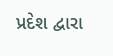પ્રદેશ દ્વારા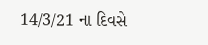14/3/21 ના દિવસે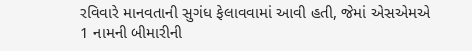રવિવારે માનવતાની સુગંધ ફેલાવવામાં આવી હતી, જેમાં એસએમએ 1 નામની બીમારીની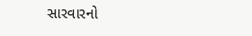સારવારનો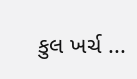કુલ ખર્ચ ...